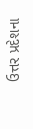ઉત્તર પ્રદેશના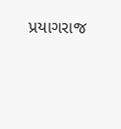પ્રયાગરાજ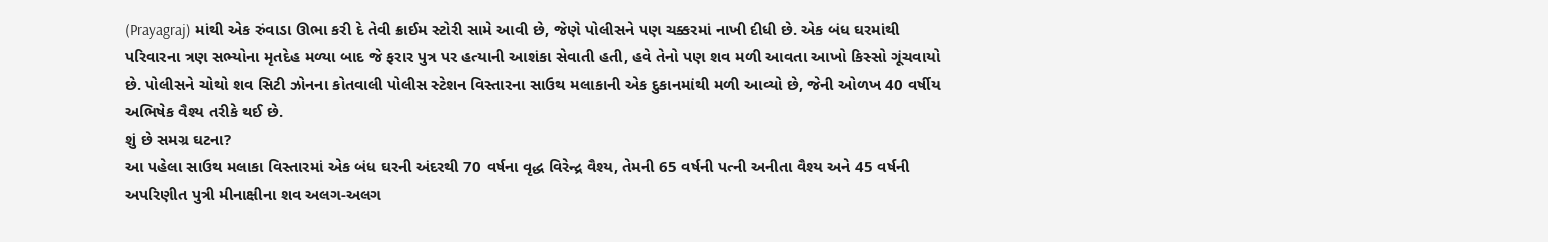(Prayagraj) માંથી એક રુંવાડા ઊભા કરી દે તેવી ક્રાઈમ સ્ટોરી સામે આવી છે, જેણે પોલીસને પણ ચક્કરમાં નાખી દીધી છે. એક બંધ ઘરમાંથી પરિવારના ત્રણ સભ્યોના મૃતદેહ મળ્યા બાદ જે ફરાર પુત્ર પર હત્યાની આશંકા સેવાતી હતી, હવે તેનો પણ શવ મળી આવતા આખો કિસ્સો ગૂંચવાયો છે. પોલીસને ચોથો શવ સિટી ઝોનના કોતવાલી પોલીસ સ્ટેશન વિસ્તારના સાઉથ મલાકાની એક દુકાનમાંથી મળી આવ્યો છે, જેની ઓળખ 40 વર્ષીય અભિષેક વૈશ્ય તરીકે થઈ છે.
શું છે સમગ્ર ઘટના?
આ પહેલા સાઉથ મલાકા વિસ્તારમાં એક બંધ ઘરની અંદરથી 70 વર્ષના વૃદ્ધ વિરેન્દ્ર વૈશ્ય, તેમની 65 વર્ષની પત્ની અનીતા વૈશ્ય અને 45 વર્ષની અપરિણીત પુત્રી મીનાક્ષીના શવ અલગ-અલગ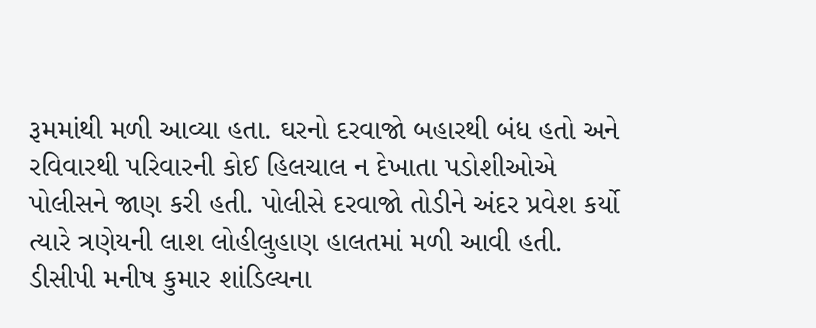રૂમમાંથી મળી આવ્યા હતા. ઘરનો દરવાજો બહારથી બંધ હતો અને રવિવારથી પરિવારની કોઈ હિલચાલ ન દેખાતા પડોશીઓએ પોલીસને જાણ કરી હતી. પોલીસે દરવાજો તોડીને અંદર પ્રવેશ કર્યો ત્યારે ત્રણેયની લાશ લોહીલુહાણ હાલતમાં મળી આવી હતી. ડીસીપી મનીષ કુમાર શાંડિલ્યના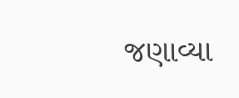જણાવ્યા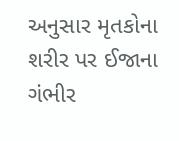અનુસાર મૃતકોના શરીર પર ઈજાના ગંભીર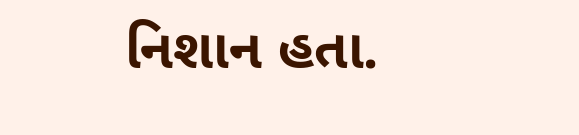નિશાન હતા.